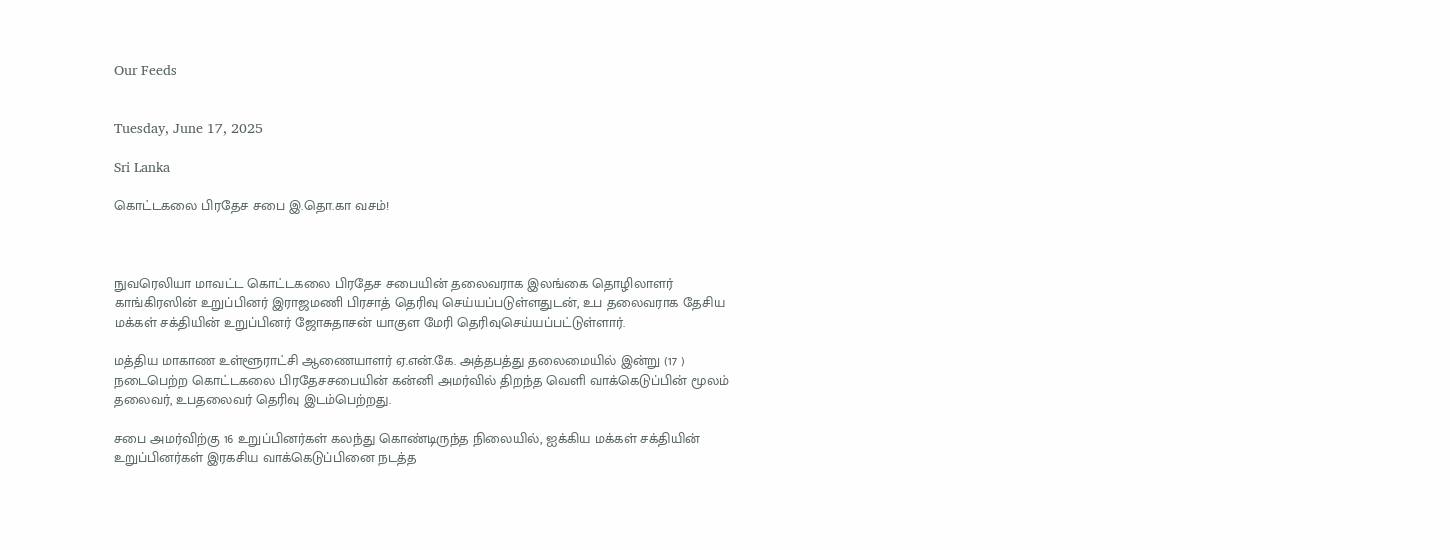Our Feeds


Tuesday, June 17, 2025

Sri Lanka

கொட்டகலை பிரதேச சபை இ.தொ.கா வசம்!



நுவரெலியா மாவட்ட கொட்டகலை பிரதேச சபையின் தலைவராக இலங்கை தொழிலாளர் காங்கிரஸின் உறுப்பினர் இராஜமணி பிரசாத் தெரிவு செய்யப்படுள்ளதுடன், உப தலைவராக தேசிய மக்கள் சக்தியின் உறுப்பினர் ஜோசுதாசன் யாகுள மேரி தெரிவுசெய்யப்பட்டுள்ளார்.

மத்திய மாகாண உள்ளூராட்சி ஆணையாளர் ஏ.என்.கே. அத்தபத்து தலைமையில் இன்று (17 ) நடைபெற்ற கொட்டகலை பிரதேசசபையின் கன்னி அமர்வில் திறந்த வெளி வாக்கெடுப்பின் மூலம் தலைவர், உபதலைவர் தெரிவு இடம்பெற்றது.

சபை அமர்விற்கு 16 உறுப்பினர்கள் கலந்து கொண்டிருந்த நிலையில், ஐக்கிய மக்கள் சக்தியின் உறுப்பினர்கள் இரகசிய வாக்கெடுப்பினை நடத்த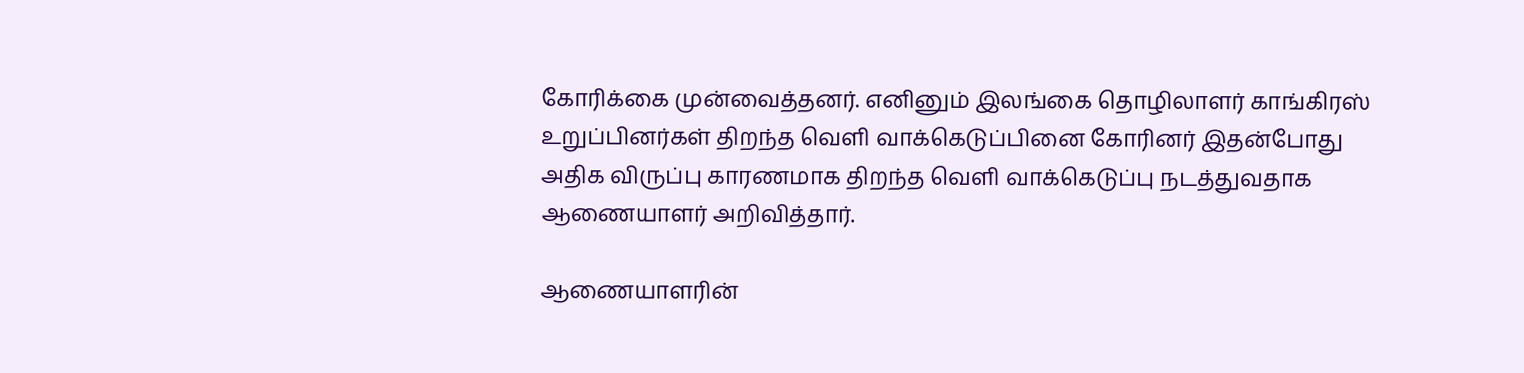கோரிக்கை முன்வைத்தனர். எனினும் இலங்கை தொழிலாளர் காங்கிரஸ் உறுப்பினர்கள் திறந்த வெளி வாக்கெடுப்பினை கோரினர் இதன்போது அதிக விருப்பு காரணமாக திறந்த வெளி வாக்கெடுப்பு நடத்துவதாக ஆணையாளர் அறிவித்தார்.

ஆணையாளரின்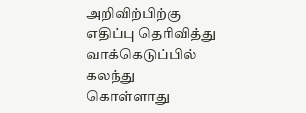அறிவிற்பிற்கு எதிப்பு தெரிவித்து வாக்கெடுப்பில் கலந்து கொள்ளாது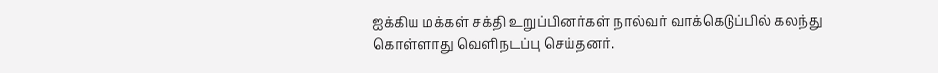ஐக்கிய மக்கள் சக்தி உறுப்பினர்கள் நால்வர் வாக்கெடுப்பில் கலந்து கொள்ளாது வெளிநடப்பு செய்தனர்.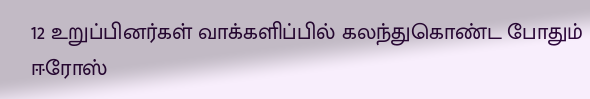12 உறுப்பினர்கள் வாக்களிப்பில் கலந்துகொண்ட போதும் ஈரோஸ்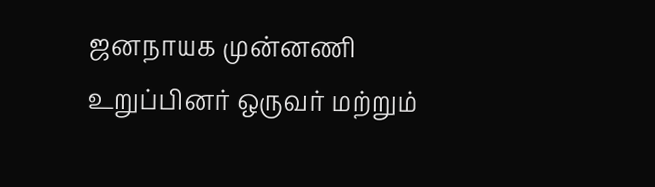ஜனநாயக முன்னணி உறுப்பினர் ஒருவர் மற்றும்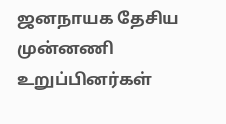ஜனநாயக தேசிய முன்னணி உறுப்பினர்கள்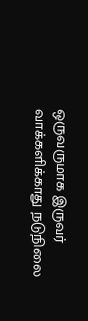ஒருவருமாக இருவர் வாக்களிக்காது நடுநிலை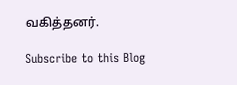வகித்தனர்.

Subscribe to this Blog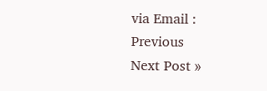via Email :
Previous
Next Post »